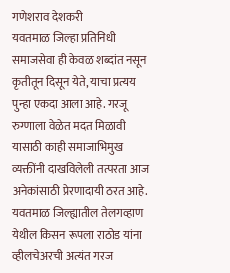गणेशराव देशकरी
यवतमाळ जिल्हा प्रतिनिधी
समाजसेवा ही केवळ शब्दांत नसून कृतीतून दिसून येते, याचा प्रत्यय पुन्हा एकदा आला आहे. गरजू रुग्णाला वेळेत मदत मिळावी यासाठी काही समाजाभिमुख व्यक्तींनी दाखविलेली तत्परता आज अनेकांसाठी प्रेरणादायी ठरत आहे.
यवतमाळ जिल्ह्यातील तेलगव्हाण येथील किसन रूपला राठोड यांना व्हीलचेअरची अत्यंत गरज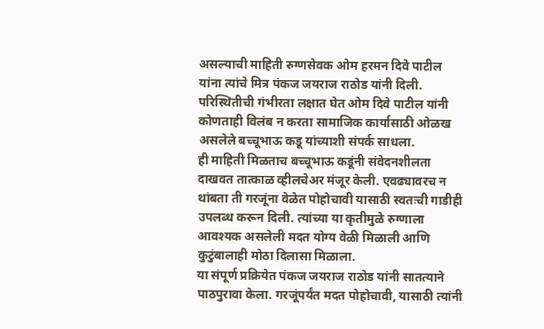असल्याची माहिती रुग्णसेवक ओम हरमन दिवे पाटील यांना त्यांचे मित्र पंकज जयराज राठोड यांनी दिली. परिस्थितीची गंभीरता लक्षात घेत ओम दिवे पाटील यांनी कोणताही विलंब न करता सामाजिक कार्यासाठी ओळख असलेले बच्चूभाऊ कडू यांच्याशी संपर्क साधला.
ही माहिती मिळताच बच्चूभाऊ कडूंनी संवेदनशीलता दाखवत तात्काळ व्हीलचेअर मंजूर केली. एवढ्यावरच न थांबता ती गरजूंना वेळेत पोहोचावी यासाठी स्वतःची गाडीही उपलब्ध करून दिली. त्यांच्या या कृतीमुळे रुग्णाला आवश्यक असलेली मदत योग्य वेळी मिळाली आणि कुटुंबालाही मोठा दिलासा मिळाला.
या संपूर्ण प्रक्रियेत पंकज जयराज राठोड यांनी सातत्याने पाठपुरावा केला. गरजूंपर्यंत मदत पोहोचावी, यासाठी त्यांनी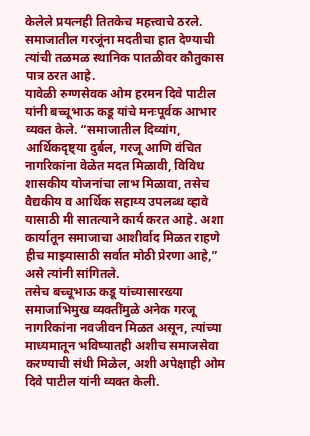केलेले प्रयत्नही तितकेच महत्त्वाचे ठरले. समाजातील गरजूंना मदतीचा हात देण्याची त्यांची तळमळ स्थानिक पातळीवर कौतुकास पात्र ठरत आहे.
यावेळी रुग्णसेवक ओम हरमन दिवे पाटील यांनी बच्चूभाऊ कडू यांचे मनःपूर्वक आभार व्यक्त केले. “समाजातील दिव्यांग, आर्थिकदृष्ट्या दुर्बल, गरजू आणि वंचित नागरिकांना वेळेत मदत मिळावी, विविध शासकीय योजनांचा लाभ मिळावा, तसेच वैद्यकीय व आर्थिक सहाय्य उपलब्ध व्हावे यासाठी मी सातत्याने कार्य करत आहे. अशा कार्यातून समाजाचा आशीर्वाद मिळत राहणे हीच माझ्यासाठी सर्वात मोठी प्रेरणा आहे,” असे त्यांनी सांगितले.
तसेच बच्चूभाऊ कडू यांच्यासारख्या समाजाभिमुख व्यक्तींमुळे अनेक गरजू नागरिकांना नवजीवन मिळत असून, त्यांच्या माध्यमातून भविष्यातही अशीच समाजसेवा करण्याची संधी मिळेल, अशी अपेक्षाही ओम दिवे पाटील यांनी व्यक्त केली.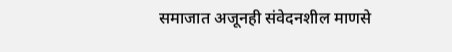समाजात अजूनही संवेदनशील माणसे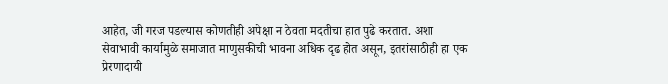आहेत, जी गरज पडल्यास कोणतीही अपेक्षा न ठेवता मदतीचा हात पुढे करतात. अशा सेवाभावी कार्यामुळे समाजात माणुसकीची भावना अधिक दृढ होत असून, इतरांसाठीही हा एक प्रेरणादायी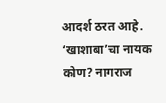आदर्श ठरत आहे.
‘खाशाबा’चा नायक कोण? नागराज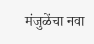मंजुळेंचा नवा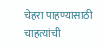चेहरा पाहण्यासाठी चाहत्यांची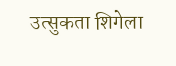उत्सुकता शिगेला